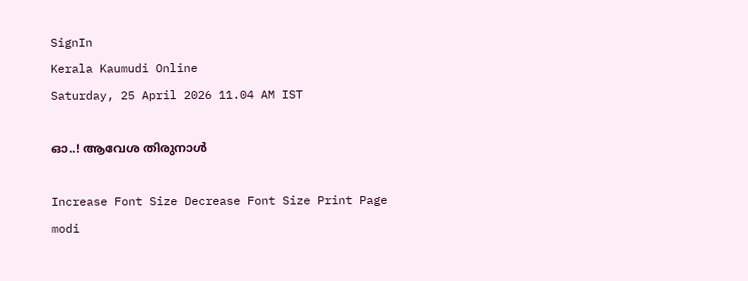SignIn
Kerala Kaumudi Online
Saturday, 25 April 2026 11.04 AM IST

ഓ..! ആവേശ തിരുനാൾ

Increase Font Size Decrease Font Size Print Page
modi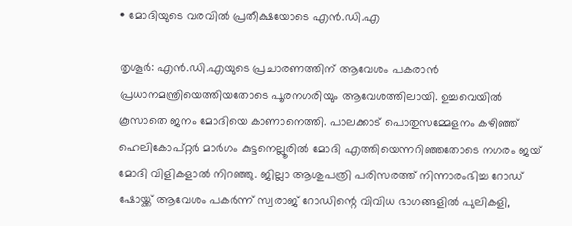• മോദിയുടെ വരവിൽ പ്രതീക്ഷയോടെ എൻ.ഡി.എ

തൃശൂർ: എൻ.ഡി.എയുടെ പ്രചാരണത്തിന് ആവേശം പകരാൻ പ്രധാനമന്ത്രിയെത്തിയതോടെ പൂരനഗരിയും ആവേശത്തിലായി. ഉച്ചവെയിൽ കൂസാതെ ജനം മോദിയെ കാണാനെത്തി. പാലക്കാട് പൊതുസമ്മേളനം കഴിഞ്ഞ് ഹെലികോപ്റ്റർ മാർഗം കുട്ടനെല്ലൂരിൽ മോദി എത്തിയെന്നറിഞ്ഞതോടെ നഗരം ജയ് മോദി വിളികളാൽ നിറഞ്ഞു. ജില്ലാ ആശുപത്രി പരിസരത്ത് നിന്നാരംഭിച്ച റോഡ് ഷോയ്ക്ക് ആവേശം പകർന്ന് സ്വരാജ് റോഡിന്റെ വിവിധ ഭാഗങ്ങളിൽ പുലികളി,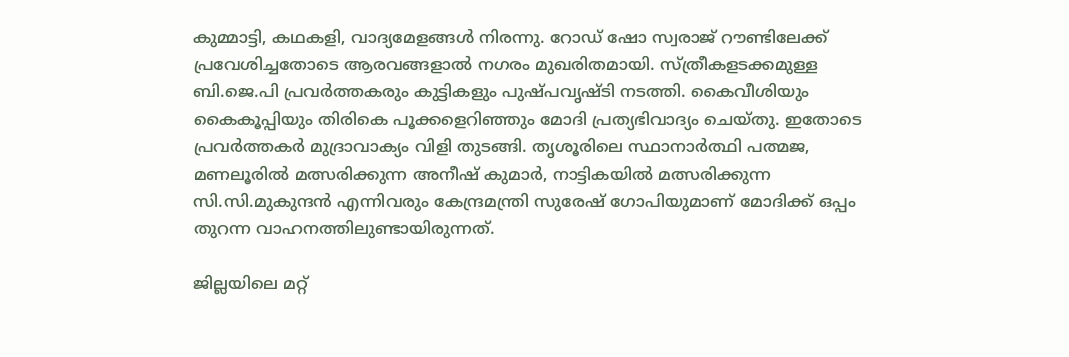കുമ്മാട്ടി, കഥകളി, വാദ്യമേളങ്ങൾ നിരന്നു. റോഡ് ഷോ സ്വരാജ് റൗണ്ടിലേക്ക് പ്രവേശിച്ചതോടെ ആരവങ്ങളാൽ നഗരം മുഖരിതമായി. സ്ത്രീകളടക്കമുള്ള ബി.ജെ.പി പ്രവർത്തകരും കുട്ടികളും പുഷ്പവൃഷ്ടി നടത്തി. കൈവീശിയും കൈകൂപ്പിയും തിരികെ പൂക്കളെറിഞ്ഞും മോദി പ്രത്യഭിവാദ്യം ചെയ്തു. ഇതോടെ പ്രവർത്തകർ മുദ്രാവാക്യം വിളി തുടങ്ങി. തൃശൂരിലെ സ്ഥാനാർത്ഥി പത്മജ, മണലൂരിൽ മത്സരിക്കുന്ന അനീഷ് കുമാർ, നാട്ടികയിൽ മത്സരിക്കുന്ന സി.സി.മുകുന്ദൻ എന്നിവരും കേന്ദ്രമന്ത്രി സുരേഷ് ഗോപിയുമാണ് മോദിക്ക് ഒപ്പം തുറന്ന വാഹനത്തിലുണ്ടായിരുന്നത്.

ജില്ലയിലെ മറ്റ്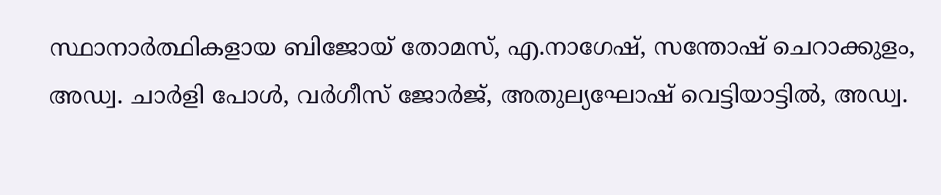സ്ഥാനാർത്ഥികളായ ബിജോയ് തോമസ്, എ.നാഗേഷ്, സന്തോഷ് ചെറാക്കുളം, അഡ്വ. ചാർളി പോൾ, വർഗീസ് ജോർജ്, അതുല്യഘോഷ് വെട്ടിയാട്ടിൽ, അഡ്വ.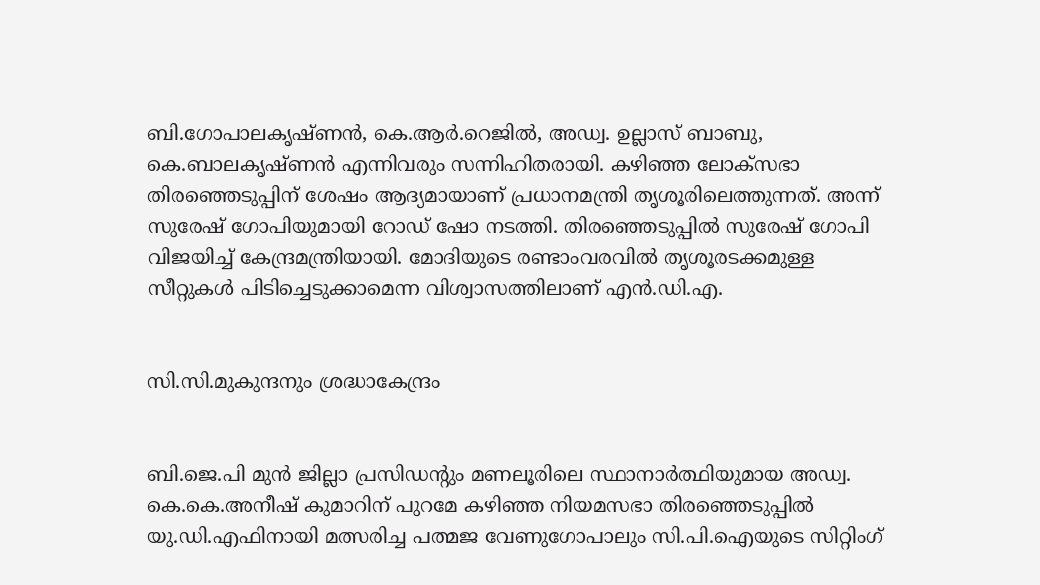ബി.ഗോപാലകൃഷ്ണൻ, കെ.ആർ.റെജിൽ, അഡ്വ. ഉല്ലാസ് ബാബു, കെ.ബാലകൃഷ്ണൻ എന്നിവരും സന്നിഹിതരായി. കഴിഞ്ഞ ലോക്‌സഭാ തിരഞ്ഞെടുപ്പിന് ശേഷം ആദ്യമായാണ് പ്രധാനമന്ത്രി തൃശൂരിലെത്തുന്നത്. അന്ന് സുരേഷ് ഗോപിയുമായി റോഡ് ഷോ നടത്തി. തിരഞ്ഞെടുപ്പിൽ സുരേഷ് ഗോപി വിജയിച്ച് കേന്ദ്രമന്ത്രിയായി. മോദിയുടെ രണ്ടാംവരവിൽ തൃശൂരടക്കമുള്ള സീറ്റുകൾ പിടിച്ചെടുക്കാമെന്ന വിശ്വാസത്തിലാണ് എൻ.ഡി.എ.


സി.സി.മുകുന്ദനും ശ്രദ്ധാകേന്ദ്രം


ബി.ജെ.പി മുൻ ജില്ലാ പ്രസിഡന്റും മണലൂരിലെ സ്ഥാനാർത്ഥിയുമായ അഡ്വ. കെ.കെ.അനീഷ് കുമാറിന് പുറമേ കഴിഞ്ഞ നിയമസഭാ തിരഞ്ഞെടുപ്പിൽ യു.ഡി.എഫിനായി മത്സരിച്ച പത്മജ വേണുഗോപാലും സി.പി.ഐയുടെ സിറ്റിംഗ്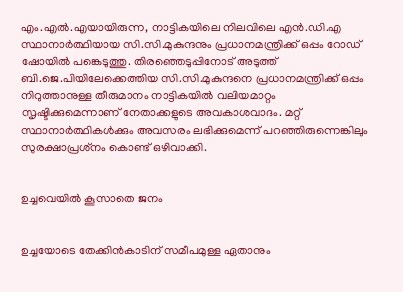എം.എൽ.എയായിരുന്ന, നാട്ടികയിലെ നിലവിലെ എൻ.ഡി.എ സ്ഥാനാർത്ഥിയായ സി.സി.മുകുന്ദനും പ്രധാനമന്ത്രിക്ക് ഒപ്പം റോഡ് ഷോയിൽ പങ്കെടുത്തു. തിരഞ്ഞെടുപ്പിനോട് അടുത്ത് ബി.ജെ.പിയിലേക്കെത്തിയ സി.സി.മുകുന്ദനെ പ്രധാനമന്ത്രിക്ക് ഒപ്പം നിറുത്താനുള്ള തീരുമാനം നാട്ടികയിൽ വലിയമാറ്റം സൃഷ്ടിക്കുമെന്നാണ് നേതാക്കളുടെ അവകാശവാദം. മറ്റ് സ്ഥാനാർത്ഥികൾക്കും അവസരം ലഭിക്കുമെന്ന് പറഞ്ഞിരുന്നെങ്കിലും സുരക്ഷാപ്രശ്‌നം കൊണ്ട് ഒഴിവാക്കി.


ഉച്ചവെയിൽ കൂസാതെ ജനം


ഉച്ചയോടെ തേക്കിൻകാടിന് സമീപമുള്ള ഏതാനും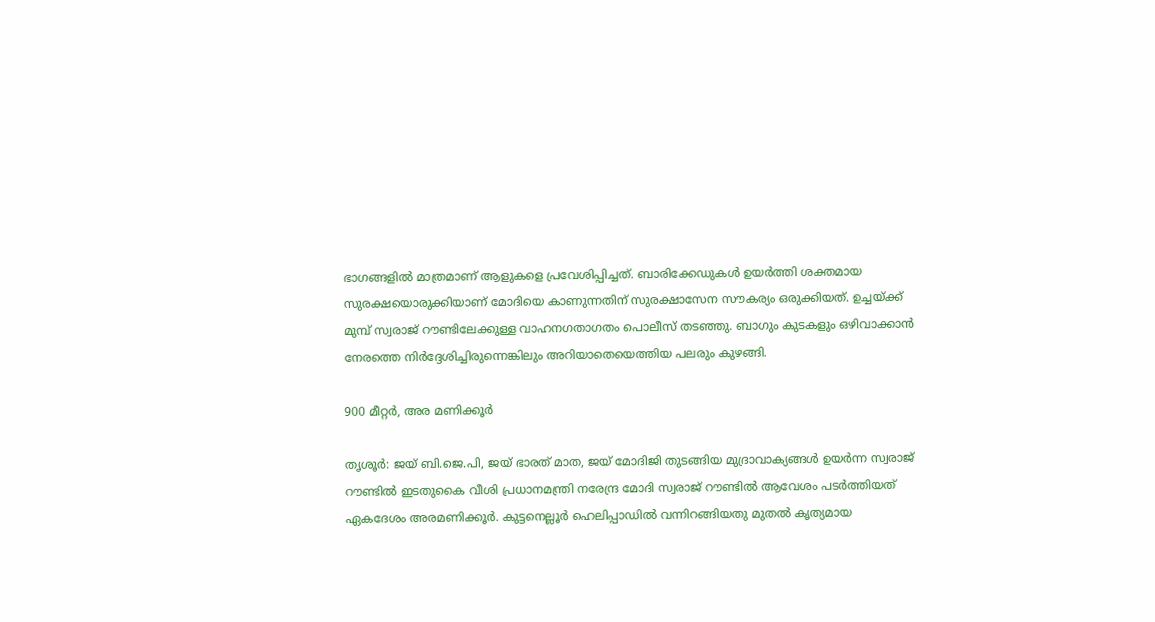ഭാഗങ്ങളിൽ മാത്രമാണ് ആളുകളെ പ്രവേശിപ്പിച്ചത്. ബാരിക്കേഡുകൾ ഉയർത്തി ശക്തമായ സുരക്ഷയൊരുക്കിയാണ് മോദിയെ കാണുന്നതിന് സുരക്ഷാസേന സൗകര്യം ഒരുക്കിയത്. ഉച്ചയ്ക്ക് മുമ്പ് സ്വരാജ് റൗണ്ടിലേക്കുള്ള വാഹനഗതാഗതം പൊലീസ് തടഞ്ഞു. ബാഗും കുടകളും ഒഴിവാക്കാൻ നേരത്തെ നിർദ്ദേശിച്ചിരുന്നെങ്കിലും അറിയാതെയെത്തിയ പലരും കുഴങ്ങി.

900 മീറ്റർ, അര മണിക്കൂർ

തൃശൂർ: ജയ് ബി.ജെ.പി, ജയ് ഭാരത് മാത, ജയ് മോദിജി തുടങ്ങിയ മുദ്രാവാക്യങ്ങൾ ഉയർന്ന സ്വരാജ് റൗണ്ടിൽ ഇടതുകൈ വീശി പ്രധാനമന്ത്രി നരേന്ദ്ര മോദി സ്വരാജ് റൗണ്ടിൽ ആവേശം പടർത്തിയത് ഏകദേശം അരമണിക്കൂർ. കുട്ടനെല്ലൂർ ഹെലിപ്പാഡിൽ വന്നിറങ്ങിയതു മുതൽ കൃത്യമായ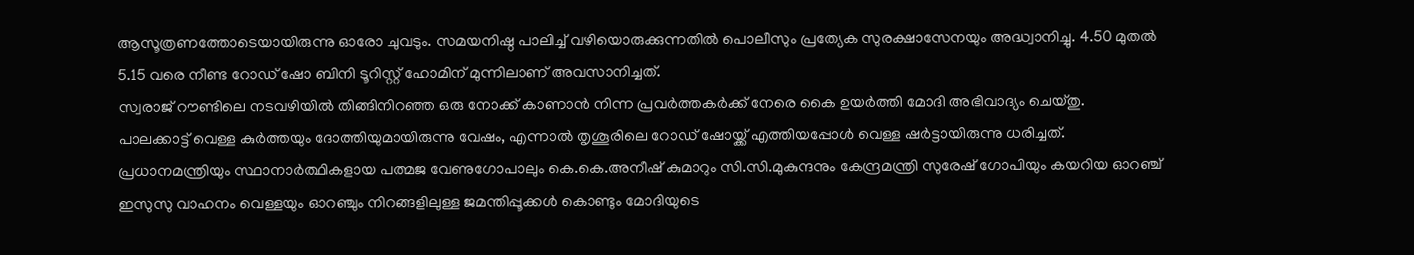ആസൂത്രണത്തോടെയായിരുന്നു ഓരോ ചുവടും. സമയനിഷ്ഠ പാലിച്ച് വഴിയൊരുക്കുന്നതിൽ പൊലീസും പ്രത്യേക സുരക്ഷാസേനയും അദ്ധ്വാനിച്ചു. 4.50 മുതൽ 5.15 വരെ നീണ്ട റോഡ് ഷോ ബിനി ടൂറിസ്റ്റ് ഹോമിന് മുന്നിലാണ് അവസാനിച്ചത്.
സ്വരാജ് റൗണ്ടിലെ നടവഴിയിൽ തിങ്ങിനിറഞ്ഞ ഒരു നോക്ക് കാണാൻ നിന്ന പ്രവർത്തകർക്ക് നേരെ കൈ ഉയർത്തി മോദി അഭിവാദ്യം ചെയ്തു.
പാലക്കാട്ട് വെള്ള കുർത്തയും ദോത്തിയുമായിരുന്നു വേഷം, എന്നാൽ തൃശൂരിലെ റോഡ് ഷോയ്ക്ക് എത്തിയപ്പോൾ വെള്ള ഷർട്ടായിരുന്നു ധരിച്ചത്. പ്രധാനമന്ത്രിയും സ്ഥാനാർത്ഥികളായ പത്മജ വേണുഗോപാലും കെ.കെ.അനീഷ് കുമാറും സി.സി.മുകുന്ദനും കേന്ദ്രമന്ത്രി സുരേഷ് ഗോപിയും കയറിയ ഓറഞ്ച് ഇസുസു വാഹനം വെള്ളയും ഓറഞ്ചും നിറങ്ങളിലുള്ള ജമന്തിപ്പൂക്കൾ കൊണ്ടും മോദിയുടെ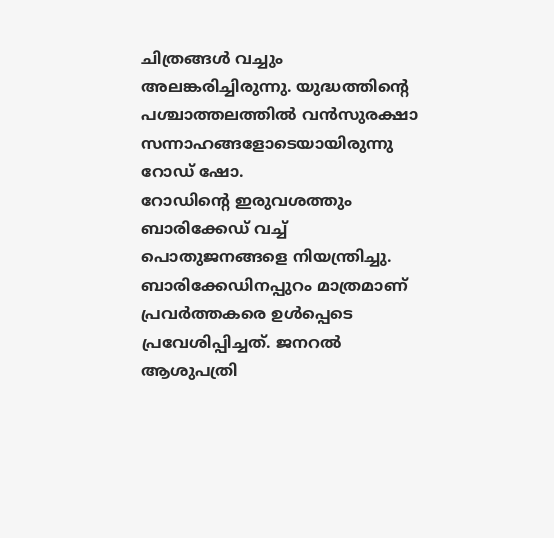ചിത്രങ്ങൾ വച്ചും അലങ്കരിച്ചിരുന്നു. യുദ്ധത്തിന്റെ പശ്ചാത്തലത്തിൽ വൻസുരക്ഷാ സന്നാഹങ്ങളോടെയായിരുന്നു റോഡ് ഷോ.
റോഡിന്റെ ഇരുവശത്തും ബാരിക്കേഡ് വച്ച് പൊതുജനങ്ങളെ നിയന്ത്രിച്ചു. ബാരിക്കേഡിനപ്പുറം മാത്രമാണ് പ്രവർത്തകരെ ഉൾപ്പെടെ പ്രവേശിപ്പിച്ചത്. ജനറൽ ആശുപത്രി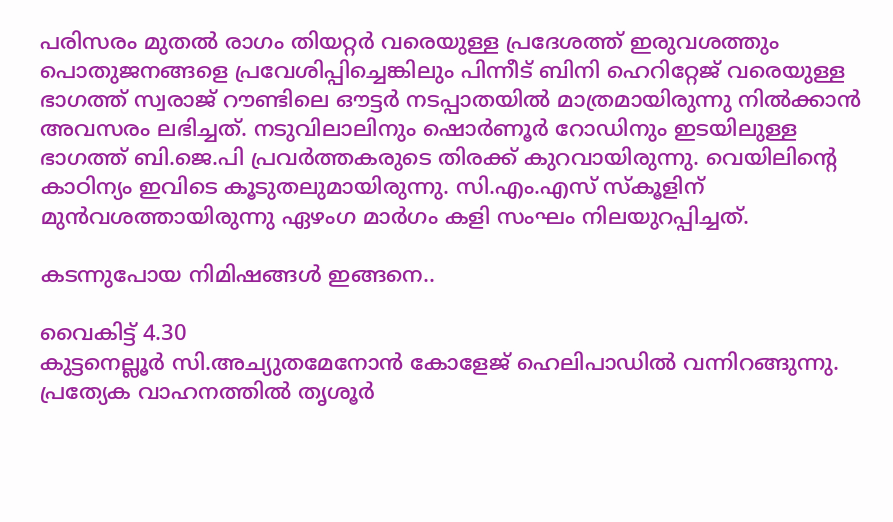പരിസരം മുതൽ രാഗം തിയറ്റർ വരെയുള്ള പ്രദേശത്ത് ഇരുവശത്തും പൊതുജനങ്ങളെ പ്രവേശിപ്പിച്ചെങ്കിലും പിന്നീട് ബിനി ഹെറിറ്റേജ് വരെയുള്ള ഭാഗത്ത് സ്വരാജ് റൗണ്ടിലെ ഔട്ടർ നടപ്പാതയിൽ മാത്രമായിരുന്നു നിൽക്കാൻ അവസരം ലഭിച്ചത്. നടുവിലാലിനും ഷൊർണൂർ റോഡിനും ഇടയിലുള്ള ഭാഗത്ത് ബി.ജെ.പി പ്രവർത്തകരുടെ തിരക്ക് കുറവായിരുന്നു. വെയിലിന്റെ കാഠിന്യം ഇവിടെ കൂടുതലുമായിരുന്നു. സി.എം.എസ് സ്കൂളിന് മുൻവശത്തായിരുന്നു ഏഴംഗ മാർഗം കളി സംഘം നിലയുറപ്പിച്ചത്.

കടന്നുപോയ നിമിഷങ്ങൾ ഇങ്ങനെ..

വൈകിട്ട് 4.30
കുട്ടനെല്ലൂർ സി.അച്യുതമേനോൻ കോളേജ് ഹെലിപാഡിൽ വന്നിറങ്ങുന്നു. പ്രത്യേക വാഹനത്തിൽ തൃശൂർ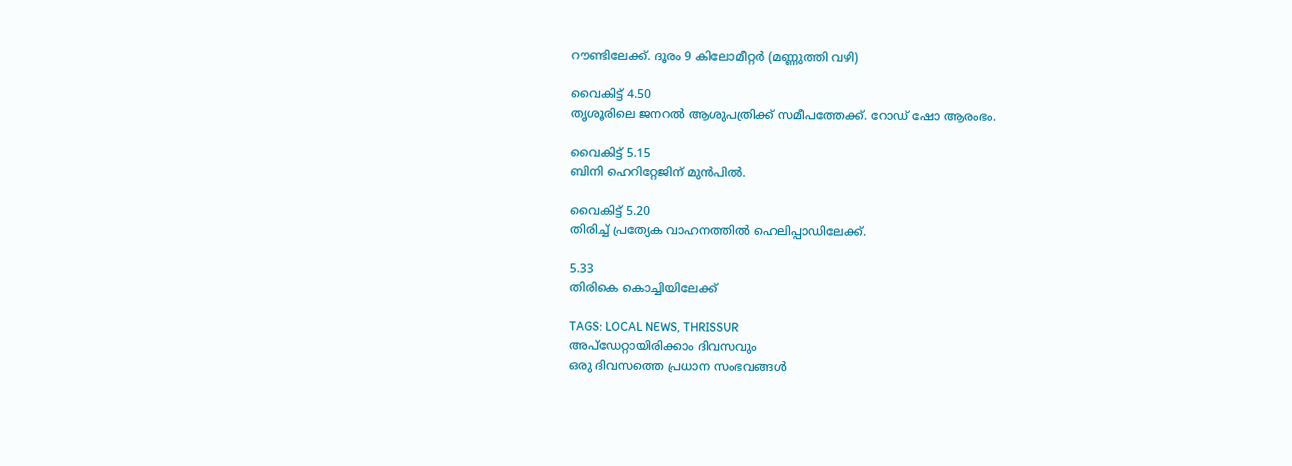റൗണ്ടിലേക്ക്. ദൂരം 9 കിലോമീറ്റർ (മണ്ണുത്തി വഴി)

വൈകിട്ട് 4.50
തൃശൂരിലെ ജനറൽ ആശുപത്രിക്ക് സമീപത്തേക്ക്. റോഡ് ഷോ ആരംഭം.

വൈകിട്ട് 5.15
ബിനി ഹെറിറ്റേജിന് മുൻപിൽ.

വൈകിട്ട് 5.20
തിരിച്ച് പ്രത്യേക വാഹനത്തിൽ ഹെലിപ്പാഡിലേക്ക്.

5.33
തിരികെ കൊച്ചിയിലേക്ക്

TAGS: LOCAL NEWS, THRISSUR
അപ്ഡേറ്റായിരിക്കാം ദിവസവും
ഒരു ദിവസത്തെ പ്രധാന സംഭവങ്ങൾ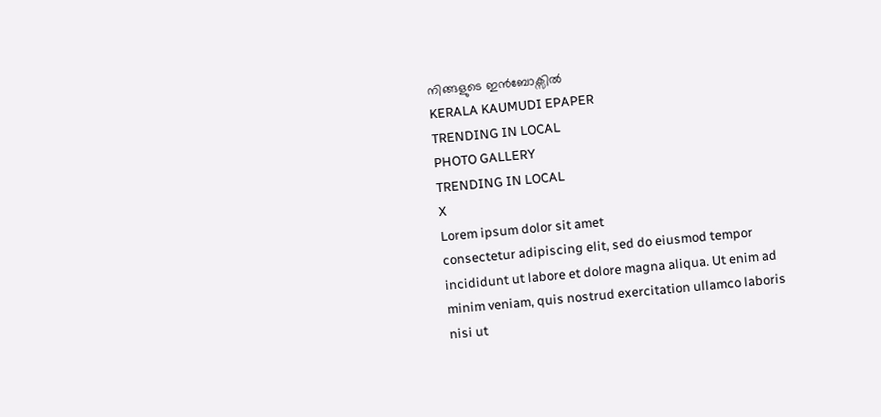നിങ്ങളുടെ ഇൻബോക്സിൽ
KERALA KAUMUDI EPAPER
TRENDING IN LOCAL
PHOTO GALLERY
TRENDING IN LOCAL
X
Lorem ipsum dolor sit amet
consectetur adipiscing elit, sed do eiusmod tempor incididunt ut labore et dolore magna aliqua. Ut enim ad minim veniam, quis nostrud exercitation ullamco laboris nisi ut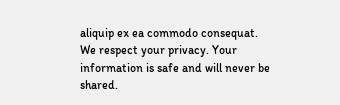aliquip ex ea commodo consequat.
We respect your privacy. Your information is safe and will never be shared.